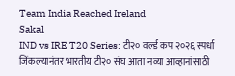Team India Reached Ireland
Sakal
IND vs IRE T20 Series: टी२० वर्ल्ड कप २०२६ स्पर्धा जिंकल्यानंतर भारतीय टी२० संघ आता नव्या आव्हानांसाठी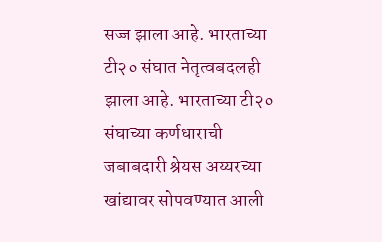सज्ज झाला आहे. भारताच्या टी२० संघात नेतृत्वबदलही झाला आहे. भारताच्या टी२० संघाच्या कर्णधाराची जबाबदारी श्रेयस अय्यरच्या खांद्यावर सोपवण्यात आली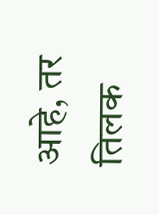आहे, तर तिलक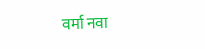वर्मा नवा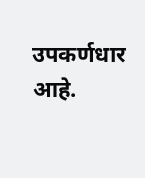उपकर्णधार आहे.